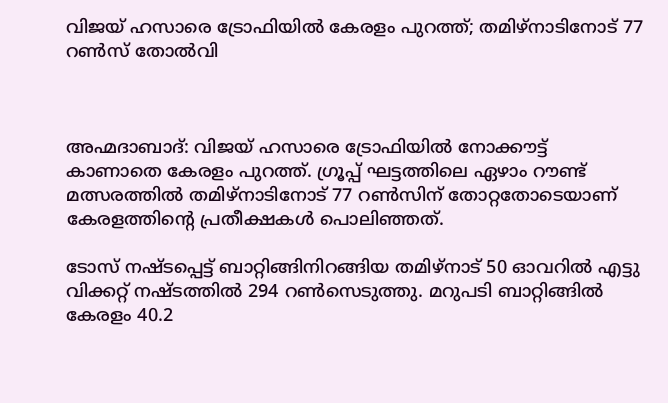വിജയ് ഹസാരെ ട്രോഫിയിൽ കേരളം പുറത്ത്; തമിഴ്നാടിനോട് 77 റൺസ് തോൽവി



അഹ്മദാബാദ്: വിജയ് ഹസാരെ ട്രോഫിയിൽ നോക്കൗട്ട് കാണാതെ കേരളം പുറത്ത്. ഗ്രൂപ്പ് ഘട്ടത്തിലെ ഏഴാം റൗണ്ട് മത്സരത്തിൽ തമിഴ്നാടിനോട് 77 റൺസിന് തോറ്റതോടെയാണ് കേരളത്തിന്‍റെ പ്രതീക്ഷകൾ പൊലിഞ്ഞത്.

ടോസ് നഷ്ടപ്പെട്ട് ബാറ്റിങ്ങിനിറങ്ങിയ തമിഴ്നാട് 50 ഓവറിൽ എട്ടു വിക്കറ്റ് നഷ്ടത്തിൽ 294 റൺസെടുത്തു. മറുപടി ബാറ്റിങ്ങിൽ കേരളം 40.2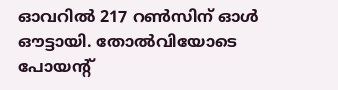ഓവറിൽ 217 റൺസിന് ഓൾ ഔട്ടായി. തോൽവിയോടെ പോയന്റ്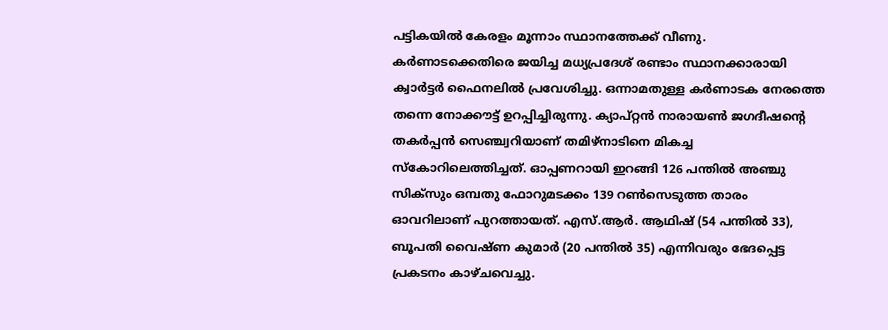പട്ടികയിൽ കേരളം മൂന്നാം സ്ഥാനത്തേക്ക് വീണു. കർണാടക്കെതിരെ ജയിച്ച മധ്യപ്രദേശ് രണ്ടാം സ്ഥാനക്കാരായി ക്വാർട്ടർ ഫൈനലിൽ പ്രവേശിച്ചു. ഒന്നാമതുള്ള കർണാടക നേരത്തെ തന്നെ നോക്കൗട്ട് ഉറപ്പിച്ചിരുന്നു. ക്യാപ്റ്റൻ നാരായൺ ജഗദീഷന്‍റെ തകർപ്പൻ സെഞ്ച്വറിയാണ് തമിഴ്നാടിനെ മികച്ച സ്കോറിലെത്തിച്ചത്. ഓപ്പണറായി ഇറങ്ങി 126 പന്തിൽ അഞ്ചു സിക്സും ഒമ്പതു ഫോറുമടക്കം 139 റൺസെടുത്ത താരം ഓവറിലാണ് പുറത്തായത്. എസ്.ആർ. ആഥിഷ് (54 പന്തിൽ 33), ബൂപതി വൈഷ്ണ കുമാർ (20 പന്തിൽ 35) എന്നിവരും ഭേദപ്പെട്ട പ്രകടനം കാഴ്ചവെച്ചു.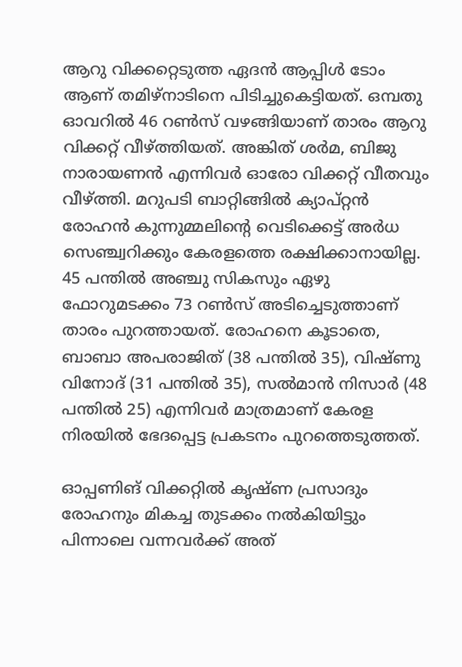ആറു വിക്കറ്റെടുത്ത ഏദൻ ആപ്പിൾ ടോം ആണ് തമിഴ്നാടിനെ പിടിച്ചുകെട്ടിയത്. ഒമ്പതു ഓവറിൽ 46 റൺസ് വഴങ്ങിയാണ് താരം ആറു വിക്കറ്റ് വീഴ്ത്തിയത്. അങ്കിത് ശർമ, ബിജു നാരായണൻ എന്നിവർ ഓരോ വിക്കറ്റ് വീതവും വീഴ്ത്തി. മറുപടി ബാറ്റിങ്ങിൽ ക്യാപ്റ്റൻ രോഹൻ കുന്നുമ്മലിന്‍റെ വെടിക്കെട്ട് അർധ സെഞ്ച്വറിക്കും കേരളത്തെ രക്ഷിക്കാനായില്ല. 45 പന്തിൽ അഞ്ചു സികസും ഏഴു ഫോറുമടക്കം 73 റൺസ് അടിച്ചെടുത്താണ് താരം പുറത്തായത്. രോഹനെ കൂടാതെ, ബാബാ അപരാജിത് (38 പന്തിൽ 35), വിഷ്ണു വിനോദ് (31 പന്തിൽ 35), സൽമാൻ നിസാർ (48 പന്തിൽ 25) എന്നിവർ മാത്രമാണ് കേരള നിരയിൽ ഭേദപ്പെട്ട പ്രകടനം പുറത്തെടുത്തത്.

ഓപ്പണിങ് വിക്കറ്റിൽ കൃഷ്ണ പ്രസാദും രോഹനും മികച്ച തുടക്കം നൽകിയിട്ടും പിന്നാലെ വന്നവർക്ക് അത്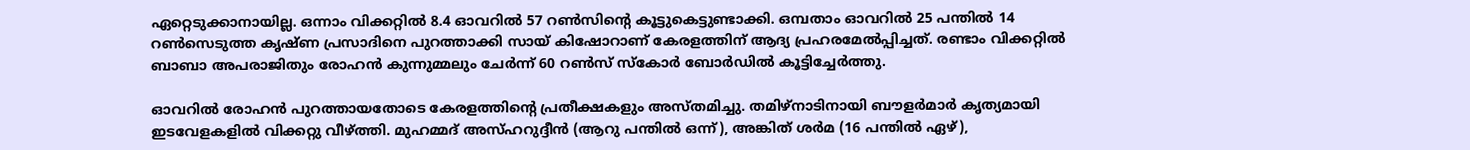ഏറ്റെടുക്കാനായില്ല. ഒന്നാം വിക്കറ്റിൽ 8.4 ഓവറിൽ 57 റൺസിന്‍റെ കൂട്ടുകെട്ടുണ്ടാക്കി. ഒമ്പതാം ഓവറിൽ 25 പന്തിൽ 14 റൺസെടുത്ത കൃഷ്ണ പ്രസാദിനെ പുറത്താക്കി സായ് കിഷോറാണ് കേരളത്തിന് ആദ്യ പ്രഹരമേൽപ്പിച്ചത്. രണ്ടാം വിക്കറ്റിൽ ബാബാ അപരാജിതും രോഹൻ കുന്നുമ്മലും ചേർന്ന് 60 റൺസ് സ്കോർ ബോർഡിൽ കൂട്ടിച്ചേർത്തു.

ഓവറിൽ രോഹൻ പുറത്തായതോടെ കേരളത്തിന്‍റെ പ്രതീക്ഷകളും അസ്തമിച്ചു. തമിഴ്നാടിനായി ബൗളർമാർ കൃത്യമായി ഇടവേളകളിൽ വിക്കറ്റു വീഴ്ത്തി. മുഹമ്മദ് അസ്ഹറുദ്ദീൻ (ആറു പന്തിൽ ഒന്ന്), അങ്കിത് ശർമ (16 പന്തിൽ ഏഴ്),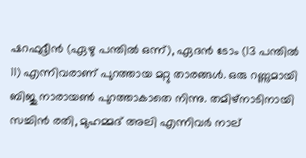ഷറഫുദ്ദീൻ (ഏഴു പന്തിൽ ഒന്ന്), ഏദൻ ടോം (13 പന്തിൽ 11) എന്നിവരാണ് പുറത്തായ മറ്റു താരങ്ങൾ. ഒരു റണ്ണുമായി ബിജു നാരായൺ പുറത്താകാതെ നിന്നു. തമിഴ്നാടിനായി സച്ചിൻ രതി, മുഹമ്മദ് അലി എന്നിവർ നാല്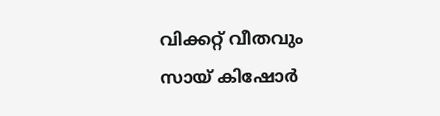വിക്കറ്റ് വീതവും സായ് കിഷോർ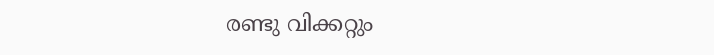രണ്ടു വിക്കറ്റും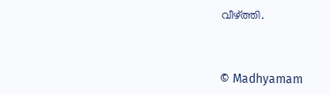വീഴ്ത്തി.



© Madhyamam